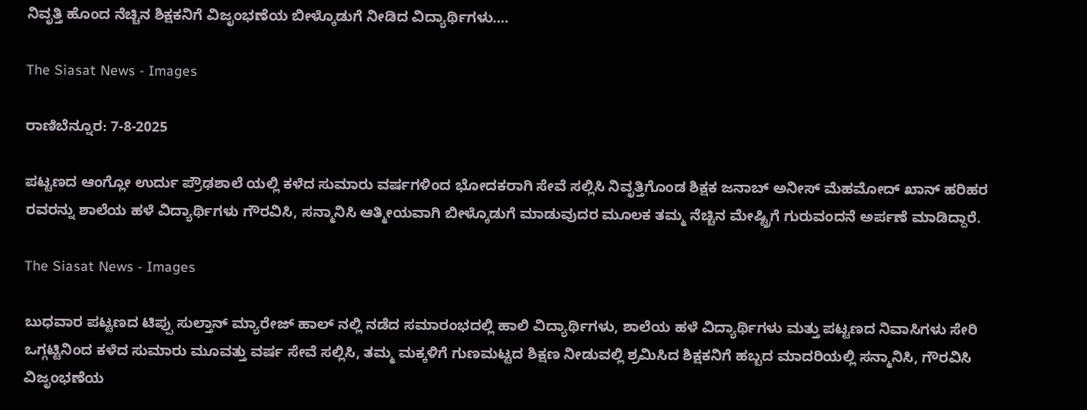ನಿವೃತ್ತಿ ಹೊಂದ ನೆಚ್ಚಿನ ಶಿಕ್ಷಕನಿಗೆ ವಿಜೃಂಭಣೆಯ ಬೀಳ್ಕೊಡುಗೆ ನೀಡಿದ ವಿದ್ಯಾರ್ಥಿಗಳು….

The Siasat News - Images

ರಾಣಿಬೆನ್ನೂರ: 7-8-2025

ಪಟ್ಟಣದ ಆಂಗ್ಲೋ ಉರ್ದು ಪ್ರೌಢಶಾಲೆ ಯಲ್ಲಿ ಕಳೆದ ಸುಮಾರು ವರ್ಷಗಳಿಂದ ಭೋದಕರಾಗಿ ಸೇವೆ ಸಲ್ಲಿಸಿ ನಿವೃತ್ತಿಗೊಂಡ ಶಿಕ್ಷಕ ಜನಾಬ್ ಅನೀಸ್ ಮೆಹಮೋದ್ ಖಾನ್ ಹರಿಹರ ರವರನ್ನು ಶಾಲೆಯ ಹಳೆ ವಿದ್ಯಾರ್ಥಿಗಳು ಗೌರವಿಸಿ, ಸನ್ಮಾನಿಸಿ ಆತ್ಮೀಯವಾಗಿ ಬೀಳ್ಕೊಡುಗೆ ಮಾಡುವುದರ ಮೂಲಕ ತಮ್ಮ ನೆಚ್ಚಿನ ಮೇಷ್ಟ್ರಿಗೆ ಗುರುವಂದನೆ ಅರ್ಪಣೆ ಮಾಡಿದ್ದಾರೆ.

The Siasat News - Images

ಬುಧವಾರ ಪಟ್ಟಣದ ಟಿಪ್ಪು ಸುಲ್ತಾನ್ ಮ್ಯಾರೇಜ್ ಹಾಲ್ ನಲ್ಲಿ ನಡೆದ ಸಮಾರಂಭದಲ್ಲಿ ಹಾಲಿ ವಿದ್ಯಾರ್ಥಿಗಳು, ಶಾಲೆಯ ಹಳೆ ವಿದ್ಯಾರ್ಥಿಗಳು ಮತ್ತು ಪಟ್ಟಣದ ನಿವಾಸಿಗಳು ಸೇರಿ ಒಗ್ಗಟ್ಟಿನಿಂದ ಕಳೆದ ಸುಮಾರು ಮೂವತ್ತು ವರ್ಷ ಸೇವೆ ಸಲ್ಲಿಸಿ, ತಮ್ಮ ಮಕ್ಕಳಿಗೆ ಗುಣಮಟ್ಟದ ಶಿಕ್ಷಣ ನೀಡುವಲ್ಲಿ ಶ್ರಮಿಸಿದ ಶಿಕ್ಷಕನಿಗೆ ಹಬ್ಬದ ಮಾದರಿಯಲ್ಲಿ ಸನ್ಮಾನಿಸಿ, ಗೌರವಿಸಿ ವಿಜೃಂಭಣೆಯ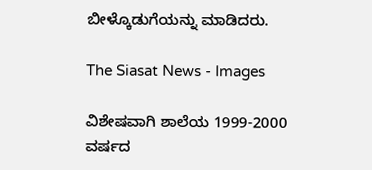ಬೀಳ್ಕೊಡುಗೆಯನ್ನು ಮಾಡಿದರು.

The Siasat News - Images

ವಿಶೇಷವಾಗಿ ಶಾಲೆಯ 1999-2000 ವರ್ಷದ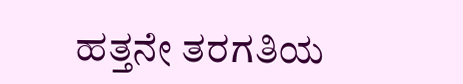ಹತ್ತನೇ ತರಗತಿಯ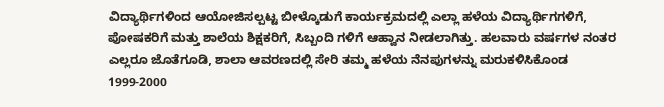ವಿದ್ಯಾರ್ಥಿಗಳಿಂದ ಆಯೋಜಿಸಲ್ಪಟ್ಟ ಬೀಳ್ಕೊಡುಗೆ ಕಾರ್ಯಕ್ರಮದಲ್ಲಿ ಎಲ್ಲಾ ಹಳೆಯ ವಿದ್ಯಾರ್ಥಿಗಗಳಿಗೆ, ಪೋಷಕರಿಗೆ ಮತ್ತು ಶಾಲೆಯ ಶಿಕ್ಷಕರಿಗೆ, ಸಿಬ್ಬಂದಿ ಗಳಿಗೆ ಆಹ್ವಾನ ನೀಡಲಾಗಿತ್ತು. ಹಲವಾರು ವರ್ಷಗಳ ನಂತರ ಎಲ್ಲರೂ ಜೊತೆಗೂಡಿ, ಶಾಲಾ ಆವರಣದಲ್ಲಿ ಸೇರಿ ತಮ್ಮ ಹಳೆಯ ನೆನಪುಗಳನ್ನು ಮರುಕಳಿಸಿಕೊಂಡ 1999-2000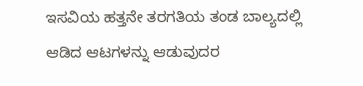ಇಸವಿಯ ಹತ್ತನೇ ತರಗತಿಯ ತಂಡ ಬಾಲ್ಯದಲ್ಲಿ ಆಡಿದ ಆಟಗಳನ್ನು ಆಡುವುದರ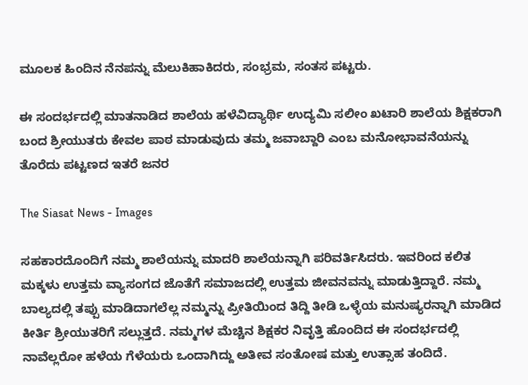ಮೂಲಕ ಹಿಂದಿನ ನೆನಪನ್ನು ಮೆಲುಕಿಹಾಕಿದರು, ಸಂಭ್ರಮ, ಸಂತಸ ಪಟ್ಟರು.

ಈ ಸಂದರ್ಭದಲ್ಲಿ ಮಾತನಾಡಿದ ಶಾಲೆಯ ಹಳೆವಿದ್ಯಾರ್ಥಿ ಉದ್ಯಮಿ ಸಲೀಂ ಖಟಾರಿ ಶಾಲೆಯ ಶಿಕ್ಷಕರಾಗಿ ಬಂದ ಶ್ರೀಯುತರು ಕೇವಲ ಪಾಠ ಮಾಡುವುದು ತಮ್ಮ ಜವಾಬ್ದಾರಿ ಎಂಬ ಮನೋಭಾವನೆಯನ್ನು ತೊರೆದು ಪಟ್ಟಣದ ಇತರೆ ಜನರ

The Siasat News - Images

ಸಹಕಾರದೊಂದಿಗೆ ನಮ್ಮ ಶಾಲೆಯನ್ನು ಮಾದರಿ ಶಾಲೆಯನ್ನಾಗಿ ಪರಿವರ್ತಿಸಿದರು. ಇವರಿಂದ ಕಲಿತ ಮಕ್ಕಳು ಉತ್ತಮ ವ್ಯಾಸಂಗದ ಜೊತೆಗೆ ಸಮಾಜದಲ್ಲಿ ಉತ್ತಮ ಜೀವನವನ್ನು ಮಾಡುತ್ತಿದ್ದಾರೆ. ನಮ್ಮ ಬಾಲ್ಯದಲ್ಲಿ ತಪ್ಪು ಮಾಡಿದಾಗಲೆಲ್ಲ ನಮ್ಮನ್ನು ಪ್ರೀತಿಯಿಂದ ತಿದ್ದಿ ತೀಡಿ ಒಳ್ಳೆಯ ಮನುಷ್ಯರನ್ನಾಗಿ ಮಾಡಿದ ಕೀರ್ತಿ ಶ್ರೀಯುತರಿಗೆ ಸಲ್ಲುತ್ತದೆ. ನಮ್ಮಗಳ ಮೆಚ್ಚಿನ ಶಿಕ್ಷಕರ ನಿವೃತ್ತಿ ಹೊಂದಿದ ಈ ಸಂದರ್ಭದಲ್ಲಿ ನಾವೆಲ್ಲರೋ ಹಳೆಯ ಗೆಳೆಯರು ಒಂದಾಗಿದ್ದು ಅತೀವ ಸಂತೋಷ ಮತ್ತು ಉತ್ಸಾಹ ತಂದಿದೆ.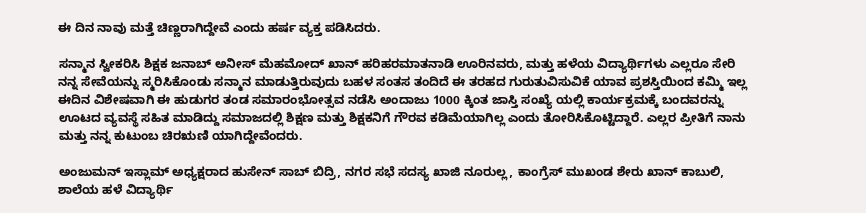ಈ ದಿನ ನಾವು ಮತ್ತೆ ಚಿಣ್ಣರಾಗಿದ್ದೇವೆ ಎಂದು ಹರ್ಷ ವ್ಯಕ್ತ ಪಡಿಸಿದರು.

ಸನ್ಮಾನ ಸ್ವೀಕರಿಸಿ ಶಿಕ್ಷಕ ಜನಾಬ್ ಅನೀಸ್ ಮೆಹಮೋದ್ ಖಾನ್ ಹರಿಹರಮಾತನಾಡಿ ಊರಿನವರು, ಮತ್ತು ಹಳೆಯ ವಿದ್ಯಾರ್ಥಿಗಳು ಎಲ್ಲರೂ ಸೇರಿ ನನ್ನ ಸೇವೆಯನ್ನು ಸ್ಮರಿಸಿಕೊಂಡು ಸನ್ಮಾನ ಮಾಡುತ್ತಿರುವುದು ಬಹಳ ಸಂತಸ ತಂದಿದೆ ಈ ತರಹದ ಗುರುತುವಿಸುವಿಕೆ ಯಾವ ಪ್ರಶಸ್ತಿಯಿಂದ ಕಮ್ಮಿ ಇಲ್ಲ ಈದಿನ ವಿಶೇಷವಾಗಿ ಈ ಹುಡುಗರ ತಂಡ ಸಮಾರಂಭೋತ್ಸವ ನಡೆಸಿ ಅಂದಾಜು 1000 ಕ್ಕಿಂತ ಜಾಸ್ತಿ ಸಂಖ್ಯೆ ಯಲ್ಲಿ ಕಾರ್ಯಕ್ರಮಕ್ಕೆ ಬಂದವರನ್ನು ಊಟದ ವ್ಯವಸ್ಥೆ ಸಹಿತ ಮಾಡಿದ್ದು ಸಮಾಜದಲ್ಲಿ ಶಿಕ್ಷಣ ಮತ್ತು ಶಿಕ್ಷಕನಿಗೆ ಗೌರವ ಕಡಿಮೆಯಾಗಿಲ್ಲ ಎಂದು ತೋರಿಸಿಕೊಟ್ಟಿದ್ದಾರೆ. ಎಲ್ಲರ ಪ್ರೀತಿಗೆ ನಾನು ಮತ್ತು ನನ್ನ ಕುಟುಂಬ ಚಿರಋಣಿ ಯಾಗಿದ್ದೇವೆಂದರು.

ಅಂಜುಮನ್ ಇಸ್ಲಾಮ್ ಅಧ್ಯಕ್ಷರಾದ ಹುಸೇನ್ ಸಾಬ್ ಬಿದ್ರಿ, ನಗರ ಸಭೆ ಸದಸ್ಯ ಖಾಜಿ ನೂರುಲ್ಲ, ಕಾಂಗ್ರೆಸ್ ಮುಖಂಡ ಶೇರು ಖಾನ್ ಕಾಬುಲಿ, ಶಾಲೆಯ ಹಳೆ ವಿದ್ಯಾರ್ಥಿ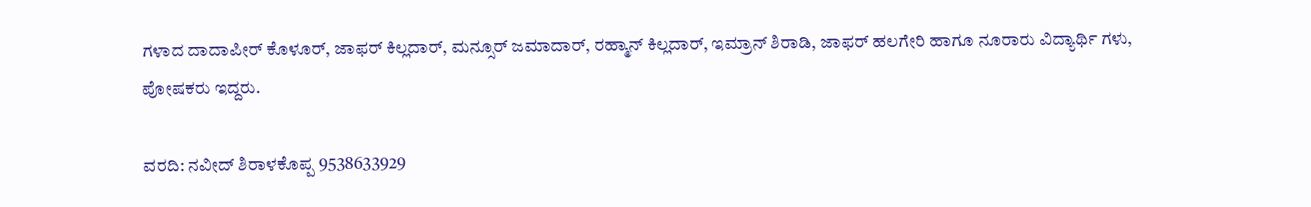ಗಳಾದ ದಾದಾಪೀರ್ ಕೊಳೂರ್, ಜಾಫರ್ ಕಿಲ್ಲದಾರ್, ಮನ್ಸೂರ್ ಜಮಾದಾರ್, ರಹ್ಮಾನ್ ಕಿಲ್ಲದಾರ್, ಇಮ್ರಾನ್ ಶಿರಾಡಿ, ಜಾಫರ್ ಹಲಗೇರಿ ಹಾಗೂ ನೂರಾರು ವಿದ್ಯಾರ್ಥಿ ಗಳು, ಪೋಷಕರು ಇದ್ದರು.

ವರದಿ: ನವೀದ್ ಶಿರಾಳಕೊಪ್ಪ 9538633929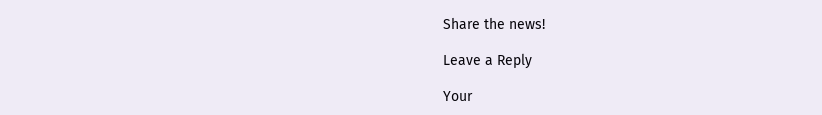Share the news!

Leave a Reply

Your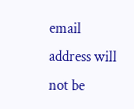email address will not be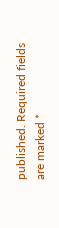published. Required fields are marked *